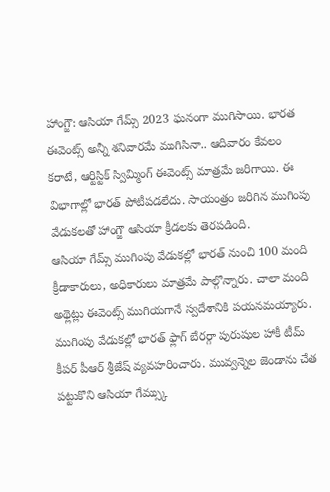హాంగ్జౌ: ఆసియా గేమ్స్ 2023 ఘనంగా ముగిసాయి. భారత ఈవెంట్స్ అన్నీ శనివారమే ముగిసినా.. ఆదివారం కేవలం కరాటే, ఆర్టిస్టిక్ స్విమ్మింగ్ ఈవెంట్స్ మాత్రమే జరిగాయి. ఈ విభాగాల్లో భారత్ పోటీపడలేదు. సాయంత్రం జరిగిన ముగింపు వేడుకలతో హాంగ్జౌ ఆసియా క్రీడలకు తెరపడింది.
ఆసియా గేమ్స్ ముగింపు వేడుకల్లో భారత్ నుంచి 100 మంది క్రీడాకారులు, అధికారులు మాత్రమే పాల్గొన్నారు. చాలా మంది అథ్లెట్లు ఈవెంట్స్ ముగియగానే స్వదేశానికి పయనమయ్యారు. ముగింపు వేడుకల్లో భారత్ ఫ్లాగ్ బేరర్గా పురుషుల హాకీ టీమ్ కీపర్ పీఆర్ శ్రీజేష్ వ్యవహరించారు. మువ్వన్నెల జెండాను చేత పట్టుకొని ఆసియా గేమ్స్కు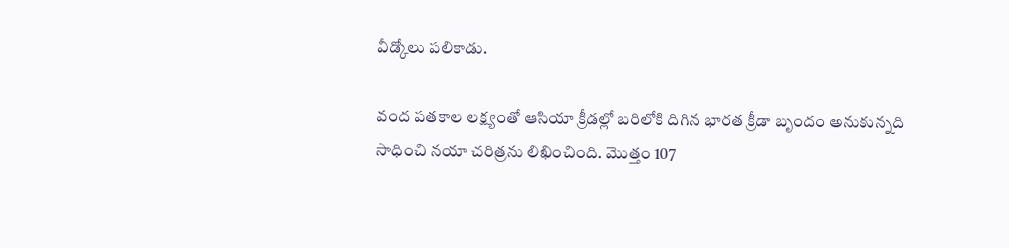వీడ్కోలు పలికాడు.

వంద పతకాల లక్ష్యంతో ఆసియా క్రీడల్లో బరిలోకి దిగిన భారత క్రీడా బృందం అనుకున్నది సాధించి నయా చరిత్రను లిఖించింది. మొత్తం 107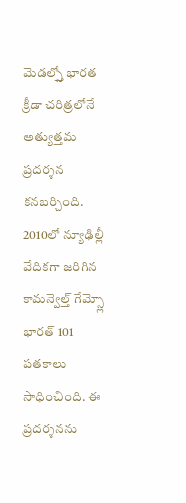మెడల్స్తో భారత క్రీడా చరిత్రలోనే అత్యుత్తమ ప్రదర్శన కనబర్చింది. 2010లో న్యూఢిల్లీ వేదికగా జరిగిన కామన్వెల్త్ గేమ్స్లో భారత్ 101 పతకాలు సాధించింది. ఈ ప్రదర్శనను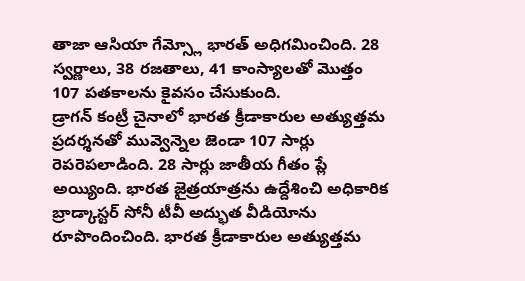తాజా ఆసియా గేమ్స్లో భారత్ అధిగమించింది. 28 స్వర్ణాలు, 38 రజతాలు, 41 కాంస్యాలతో మొత్తం 107 పతకాలను కైవసం చేసుకుంది.
డ్రాగన్ కంట్రీ చైనాలో భారత క్రీడాకారుల అత్యుత్తమ ప్రదర్శనతో మువ్వెన్నెల జెండా 107 సార్లు రెపరెపలాడింది. 28 సార్లు జాతీయ గీతం ప్లే అయ్యింది. భారత జైత్రయాత్రను ఉద్దేశించి అధికారిక బ్రాడ్కాస్టర్ సోనీ టీవీ అద్భుత వీడియోను రూపొందించింది. భారత క్రీడాకారుల అత్యుత్తమ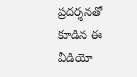ప్రదర్శనతో కూడిన ఈ వీడియో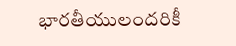భారతీయులందరికీ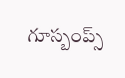గూస్బంప్స్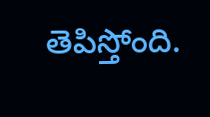తెపిస్తోంది.